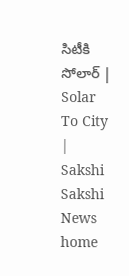సిటీకి సోలార్ | Solar To City | Sakshi
Sakshi News home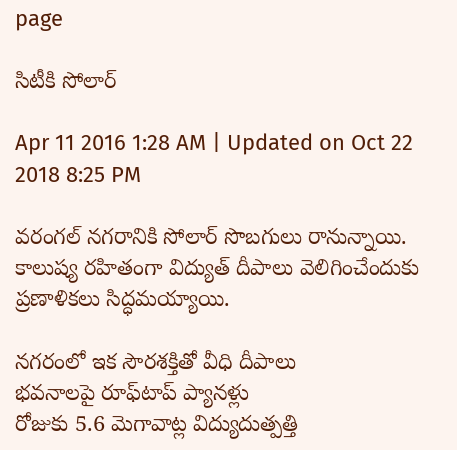page

సిటీకి సోలార్

Apr 11 2016 1:28 AM | Updated on Oct 22 2018 8:25 PM

వరంగల్ నగరానికి సోలార్ సొబగులు రానున్నాయి. కాలుష్య రహితంగా విద్యుత్ దీపాలు వెలిగించేందుకు ప్రణాళికలు సిద్ధమయ్యాయి.

నగరంలో ఇక సౌరశక్తితో వీధి దీపాలు
భవనాలపై రూఫ్‌టాప్ ప్యానళ్లు
రోజుకు 5.6 మెగావాట్ల విద్యుదుత్పత్తి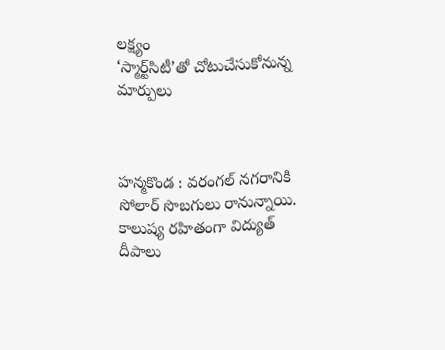లక్ష్యం
‘స్మార్ట్‌సిటీ’తో చోటుచేసుకోనున్న మార్పులు



హన్మకొండ : వరంగల్ నగరానికి సోలార్ సొబగులు రానున్నాయి. కాలుష్య రహితంగా విద్యుత్ దీపాలు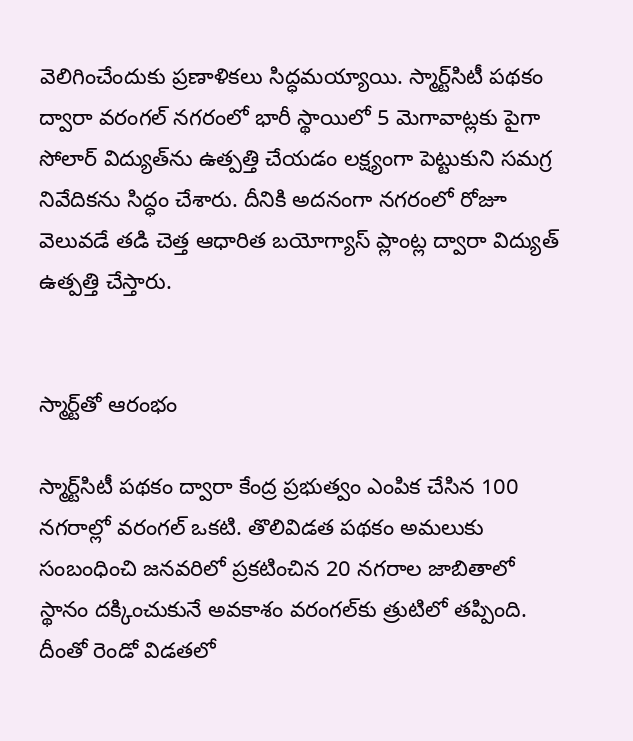వెలిగించేందుకు ప్రణాళికలు సిద్ధమయ్యాయి. స్మార్ట్‌సిటీ పథకం ద్వారా వరంగల్ నగరంలో భారీ స్థాయిలో 5 మెగావాట్లకు పైగా సోలార్ విద్యుత్‌ను ఉత్పత్తి చేయడం లక్ష్యంగా పెట్టుకుని సమగ్ర నివేదికను సిద్ధం చేశారు. దీనికి అదనంగా నగరంలో రోజూ వెలువడే తడి చెత్త ఆధారిత బయోగ్యాస్ ప్లాంట్ల ద్వారా విద్యుత్ ఉత్పత్తి చేస్తారు.


స్మార్ట్‌తో ఆరంభం

స్మార్ట్‌సిటీ పథకం ద్వారా కేంద్ర ప్రభుత్వం ఎంపిక చేసిన 100 నగరాల్లో వరంగల్ ఒకటి. తొలివిడత పథకం అమలుకు సంబంధించి జనవరిలో ప్రకటించిన 20 నగరాల జాబితాలో స్థానం దక్కించుకునే అవకాశం వరంగల్‌కు త్రుటిలో తప్పింది. దీంతో రెండో విడతలో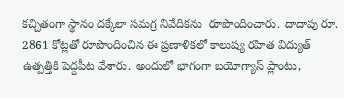కచ్చితంగా స్థానం దక్కేలా సమగ్ర నివేదికను  రూపొందించారు. దాదాపు రూ. 2861 కోట్లతో రూపొందించిన ఈ ప్రణాళికలో కాలుష్య రహిత విద్యుత్ ఉత్పత్తికి పెద్దపీట వేశారు. అందులో భాగంగా బయోగ్యాస్ ప్లాంటు,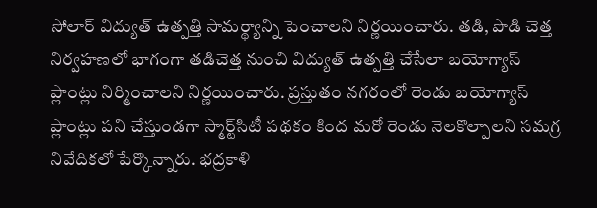సోలార్ విద్యుత్ ఉత్పత్తి సామర్థ్యాన్ని పెంచాలని నిర్ణయించారు. తడి, పొడి చెత్త నిర్వహణలో భాగంగా తడిచెత్త నుంచి విద్యుత్ ఉత్పత్తి చేసేలా బయోగ్యాస్ ప్లాంట్లు నిర్మించాలని నిర్ణయించారు. ప్రస్తుతం నగరంలో రెండు బయోగ్యాస్ ప్లాంట్లు పని చేస్తుండగా స్మార్ట్‌సిటీ పథకం కింద మరో రెండు నెలకొల్పాలని సమగ్ర నివేదికలో పేర్కొన్నారు. భద్రకాళి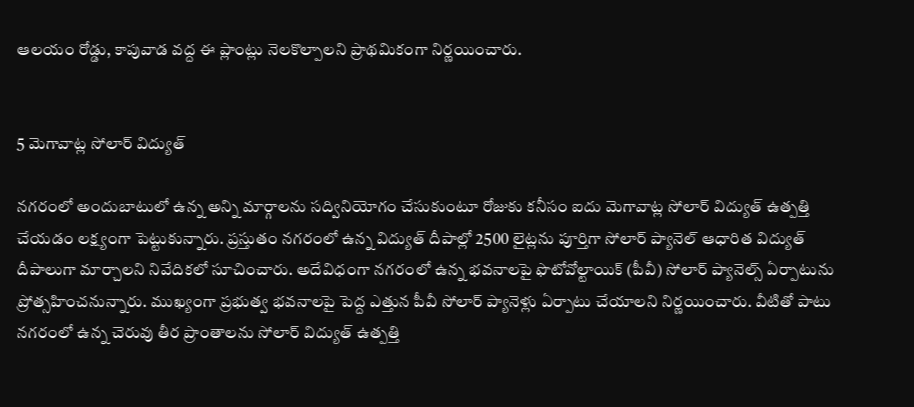ఆలయం రోడ్డు, కాపువాడ వద్ద ఈ ప్లాంట్లు నెలకొల్పాలని ప్రాథమికంగా నిర్ణయించారు.


5 మెగావాట్ల సోలార్ విద్యుత్

నగరంలో అందుబాటులో ఉన్న అన్ని మార్గాలను సద్వినియోగం చేసుకుంటూ రోజుకు కనీసం ఐదు మెగావాట్ల సోలార్ విద్యుత్ ఉత్పత్తి చేయడం లక్ష్యంగా పెట్టుకున్నారు. ప్రస్తుతం నగరంలో ఉన్న విద్యుత్ దీపాల్లో 2500 లైట్లను పూర్తిగా సోలార్ ప్యానెల్ ఆధారిత విద్యుత్ దీపాలుగా మార్చాలని నివేదికలో సూచించారు. అదేవిధంగా నగరంలో ఉన్న భవనాలపై ఫొటోవోల్టాయిక్ (పీవీ) సోలార్ ప్యానెల్స్ ఏర్పాటును ప్రోత్సహించనున్నారు. ముఖ్యంగా ప్రభుత్వ భవనాలపై పెద్ద ఎత్తున పీవీ సోలార్ ప్యానెళ్లు ఏర్పాటు చేయాలని నిర్ణయించారు. వీటితో పాటు నగరంలో ఉన్న చెరువు తీర ప్రాంతాలను సోలార్ విద్యుత్ ఉత్పత్తి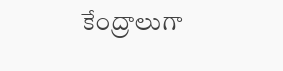కేంద్రాలుగా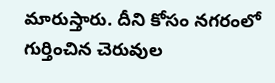మారుస్తారు. దీని కోసం నగరంలో గుర్తించిన చెరువుల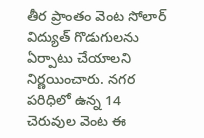తీర ప్రాంతం వెంట సోలార్ విద్యుత్ గొడుగులను ఏర్పాటు చేయాలని నిర్ణయించారు. నగర పరిధిలో ఉన్న 14 చెరువుల వెంట ఈ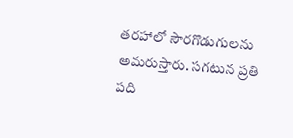తరహాలో సౌరగొడుగులను అమరుస్తారు. సగటున ప్రతి పది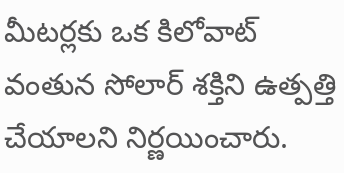మీటర్లకు ఒక కిలోవాట్ వంతున సోలార్ శక్తిని ఉత్పత్తి చేయాలని నిర్ణయించారు.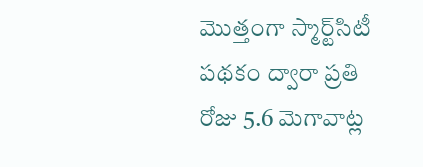మొత్తంగా స్మార్ట్‌సిటీ పథకం ద్వారా ప్రతి రోజు 5.6 మెగావాట్ల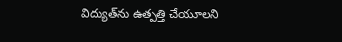విద్యుత్‌ను ఉత్పత్తి చేయూలని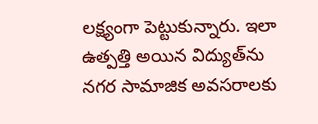లక్ష్యంగా పెట్టుకున్నారు. ఇలా ఉత్పత్తి అయిన విద్యుత్‌ను నగర సామాజిక అవసరాలకు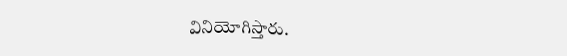వినియోగిస్తారు.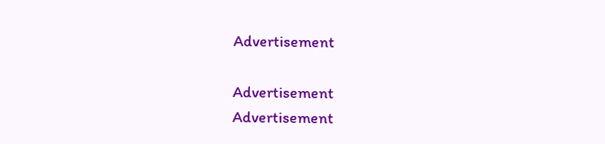Advertisement

Advertisement
Advertisement